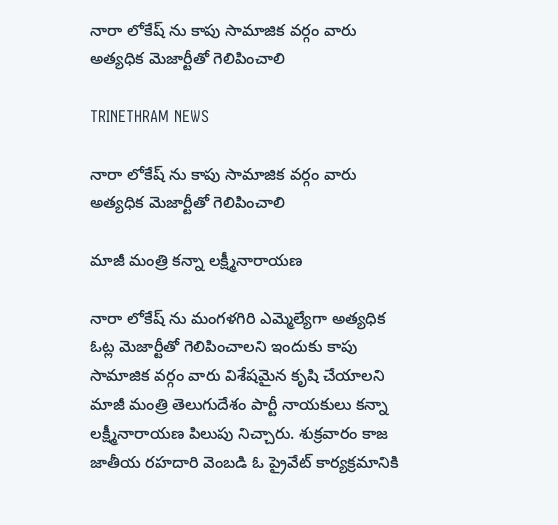నారా లోకేష్ ను కాపు సామాజిక వర్గం వారు అత్యధిక మెజార్టీతో గెలిపించాలి

TRINETHRAM NEWS

నారా లోకేష్ ను కాపు సామాజిక వర్గం వారు అత్యధిక మెజార్టీతో గెలిపించాలి

మాజీ మంత్రి కన్నా లక్ష్మీనారాయణ

నారా లోకేష్ ను మంగళగిరి ఎమ్మెల్యేగా అత్యధిక ఓట్ల మెజార్టీతో గెలిపించాలని ఇందుకు కాపు సామాజిక వర్గం వారు విశేషమైన కృషి చేయాలని మాజీ మంత్రి తెలుగుదేశం పార్టీ నాయకులు కన్నా లక్ష్మీనారాయణ పిలుపు నిచ్చారు. శుక్రవారం కాజ జాతీయ రహదారి వెంబడి ఓ ప్రైవేట్ కార్యక్రమానికి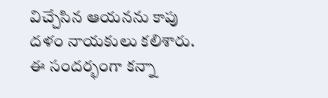విచ్చేసిన ఆయనను కాపు దళం నాయకులు కలిశారు. ఈ సందర్భంగా కన్నా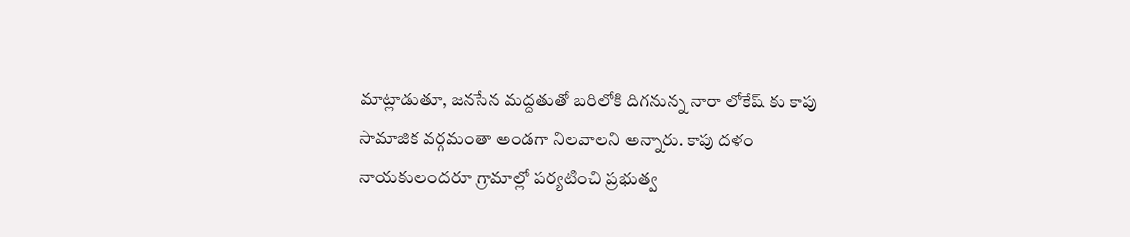మాట్లాడుతూ, జనసేన మద్దతుతో బరిలోకి దిగనున్న నారా లోకేష్ కు కాపు సామాజిక వర్గమంతా అండగా నిలవాలని అన్నారు. కాపు దళం నాయకులందరూ గ్రామాల్లో పర్యటించి ప్రభుత్వ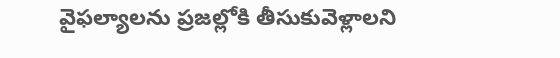వైఫల్యాలను ప్రజల్లోకి తీసుకువెళ్లాలని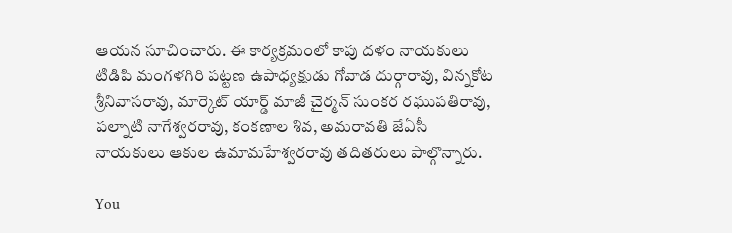ఆయన సూచించారు. ఈ కార్యక్రమంలో కాపు దళం నాయకులు టిడిపి మంగళగిరి పట్టణ ఉపాధ్యక్షుడు గోవాడ దుర్గారావు, విన్నకోట శ్రీనివాసరావు, మార్కెట్ యార్డ్ మాజీ చైర్మన్ సుంకర రఘుపతిరావు, పల్నాటి నాగేశ్వరరావు, కంకణాల శివ, అమరావతి జేఏసీ నాయకులు ఆకుల ఉమామహేశ్వరరావు తదితరులు పాల్గొన్నారు.

You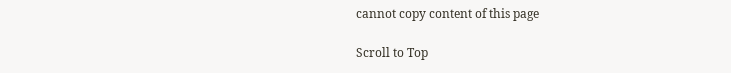cannot copy content of this page

Scroll to Top